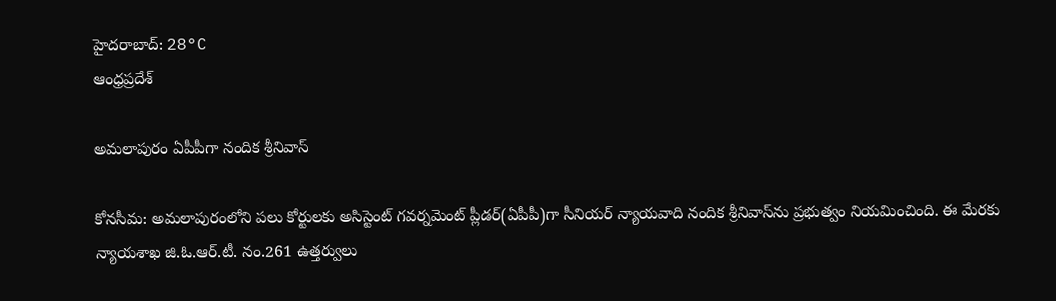హైదరాబాద్: 28°C
ఆంధ్రప్రదేశ్

అమలాపురం ఏపీపీగా నందిక శ్రీనివాస్

కోనసీమ: అమలాపురంలోని పలు కోర్టులకు అసిస్టెంట్ గవర్నమెంట్ ప్లీడర్(ఏపీపీ)గా సీనియర్ న్యాయవాది నందిక శ్రీనివాస్‌ను ప్రభుత్వం నియమించింది. ఈ మేరకు న్యాయశాఖ జి.ఓ.ఆర్.టీ. నం.261 ఉత్తర్వులు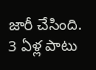జారీ చేసింది. 3 ఏళ్ల పాటు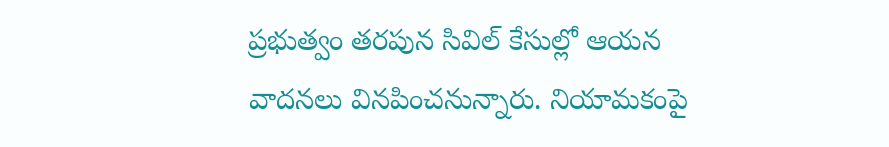ప్రభుత్వం తరపున సివిల్ కేసుల్లో ఆయన వాదనలు వినపించనున్నారు. నియామకంపై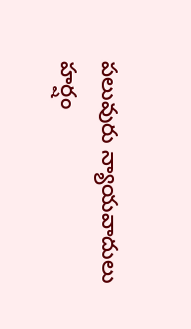పలువురు న్యాయవాదులు హర్షం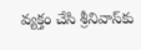వ్యక్తం చేసి శ్రీనివాస్‌కు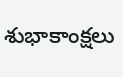శుభాకాంక్షలు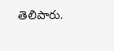తెలిపారు.